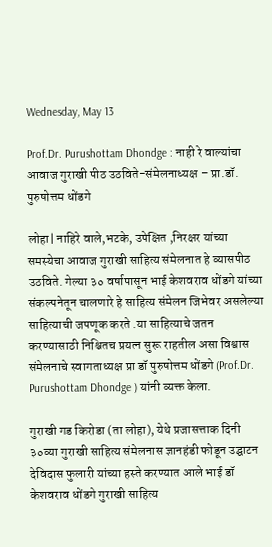Wednesday, May 13

Prof.Dr. Purushottam Dhondge : नाही रे वाल्यांचा आवाज गुराखी पीठ उठविते-संमेलनाध्यक्ष – प्रा.डॉ. पुरुषोत्तम धोंडगे

लोहा| नाहिरे वाले,भटके, उपेक्षित ,निरक्षर यांच्या समस्येचा आवाज गुराखी साहित्य संमेलनात हे व्यासपीठ उठविते. गेल्या ३० वर्षापासून भाई केशवराव धोंडगे यांच्या संकल्पनेतून चालणारे हे साहित्य संमेलन जिभेवर असलेल्या साहित्याची जपणूक करते .या साहित्याचे जतन करण्यासाठी निश्चितच प्रयत्न सुरू राहतील असा विश्वास संमेलनाचे स्वागताध्यक्ष प्रा डॉ पुरुषोत्तम धोंडगे (Prof.Dr. Purushottam Dhondge ) यांनी व्यक्त केला.

गुराखी गड किरोडा (ता लोहा), येथे प्रजासत्ताक दिनी ३०व्या गुराखी साहित्य संमेलनास ज्ञानहंडी फोडून उद्घाटन देविदास फुलारी यांच्या हस्ते करण्यात आले भाई डॉ केशवराव धोंडगे गुराखी ‌साहित्य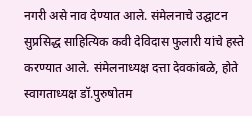नगरी असे नाव देण्यात आले. संमेलनाचे उद्घाटन सुप्रसिद्ध साहित्यिक कवी देविदास फुलारी यांचे हस्ते करण्यात आले. संमेलनाध्यक्ष दत्ता देवकांबळे, होते स्वागताध्यक्ष डॉ.पुरुषोतम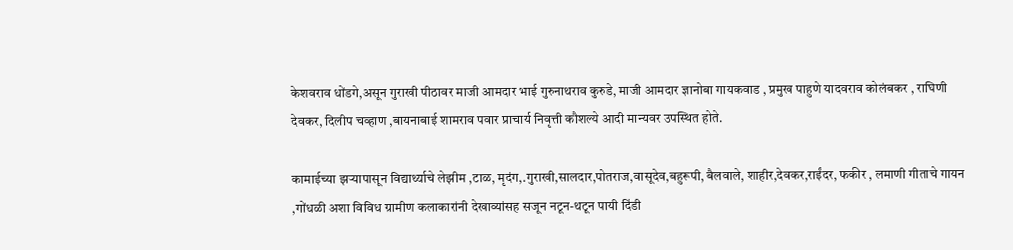केशवराव धोंडगे,असून गुराखी पीठावर माजी आमदार भाई गुरुनाथराव कुरुडे, माजी आमदार ज्ञानोबा गायकवाड , प्रमुख पाहुणे यादवराव कोलंबकर , राघिणी देवकर, दिलीप चव्हाण ,बायनाबाई शामराव पवार प्राचार्य निवृत्ती कौशल्ये आदी मान्यवर उपस्थित होते.

कामाईच्या झऱ्यापासून विद्यार्थ्याचे लेझीम ,टाळ, मृदंग,.गुराखी,सालदार,पोतराज,वासूदेव,बहुरूपी, बैलवाले, शाहीर,देवकर,राईंदर, फकीर , लमाणी गीताचे गायन ,गोंधळी अशा विविध ग्रामीण कलाकारांनी देखाव्यांसह सजून नटून-थटून पायी दिंडी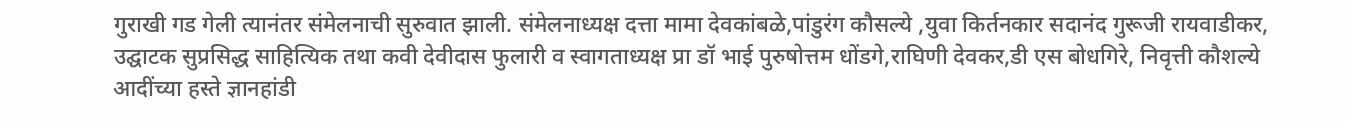गुराखी गड गेली त्यानंतर संमेलनाची सुरुवात झाली. संमेलनाध्यक्ष दत्ता मामा देवकांबळे,पांडुरंग कौसल्ये ,युवा किर्तनकार सदानंद गुरूजी रायवाडीकर, उद्घाटक सुप्रसिद्ध साहित्यिक तथा कवी देवीदास फुलारी व स्वागताध्यक्ष प्रा डॉ भाई पुरुषोत्तम धोंडगे,राघिणी देवकर,डी एस बोधगिरे, निवृत्ती कौशल्ये आदींच्या हस्ते ज्ञानहांडी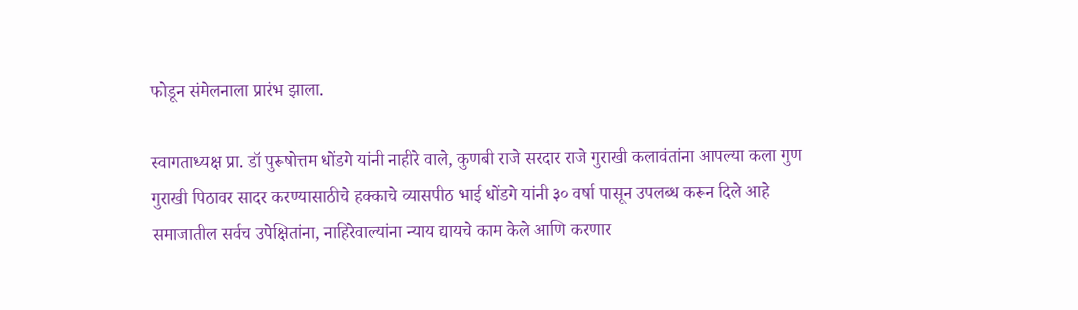फोडून संमेलनाला प्रारंभ झाला.

स्वागताध्यक्ष प्रा. डॉ पुरूषोत्तम धोंडगे यांनी नाहीरे वाले, कुणबी राजे सरदार राजे गुराखी कलावंतांना आपल्या कला गुण गुराखी पिठावर सादर करण्यासाठीचे हक्काचे व्यासपीठ भाई धोंडगे यांनी ३० वर्षा पासून उपलब्ध करून दिले आहे समाजातील सर्वच उपेक्षितांना, नाहिरेवाल्यांना न्याय द्यायचे काम केले आणि करणार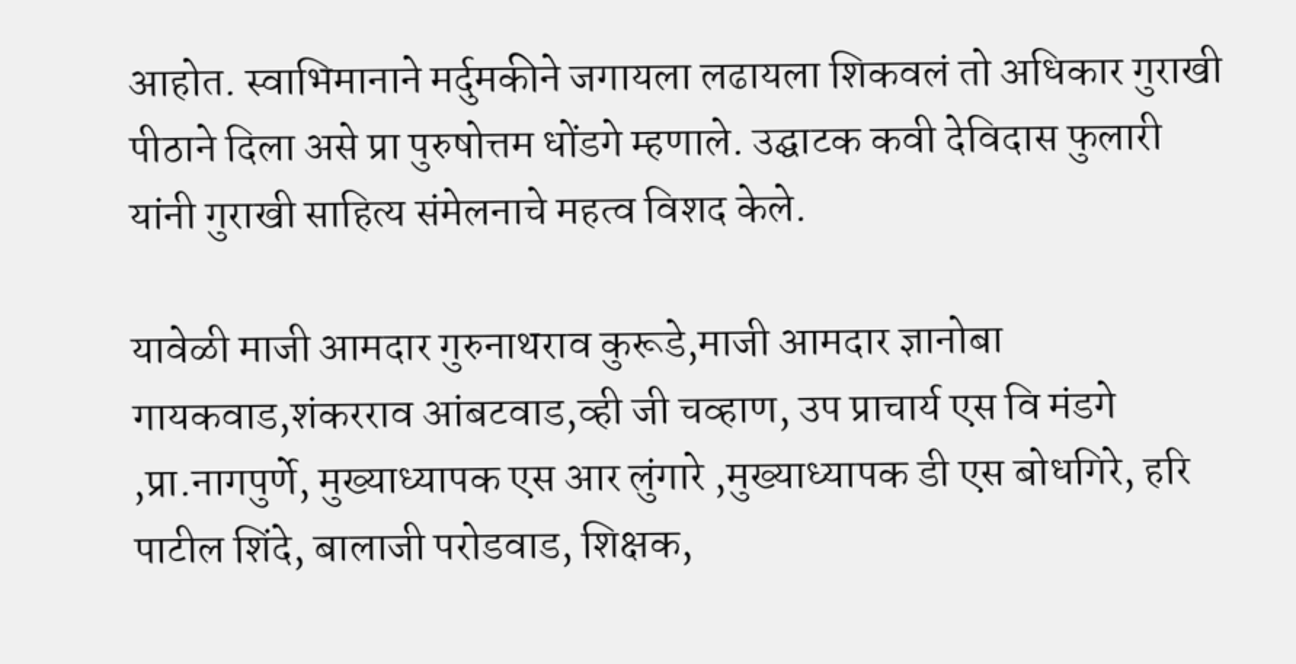आहोत. स्वाभिमानाने मर्दुमकीने जगायला लढायला शिकवलं तो अधिकार गुराखी पीठाने दिला असे प्रा पुरुषोत्तम धोंडगे म्हणाले. उद्घाटक कवी देविदास फुलारी यांनी गुराखी साहित्य संमेलनाचे महत्व विशद केले.

यावेळी माजी आमदार गुरुनाथराव कुरूडे,माजी आमदार ज्ञानोबा गायकवाड,शंकरराव आंबटवाड,व्ही जी चव्हाण, उप प्राचार्य एस वि मंडगे ,प्रा.नागपुर्णे, मुख्याध्यापक एस आर लुंगारे ,मुख्याध्यापक डी एस बोधगिरे, हरि पाटील शिंदे, बालाजी परोडवाड, शिक्षक,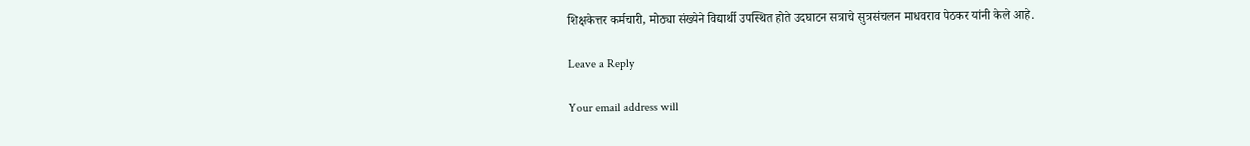शिक्षकेत्तर कर्मचारी, मोठ्या संख्येने विद्यार्थी उपस्थित होते‌ उदघाटन सत्राचे सुत्रसंचलन माधवराव पेठकर यांनी केले आहे.

Leave a Reply

Your email address will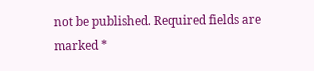not be published. Required fields are marked *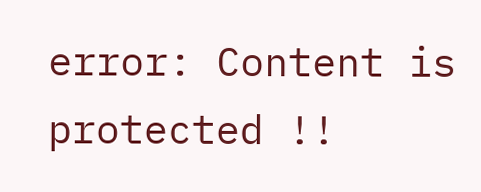error: Content is protected !!